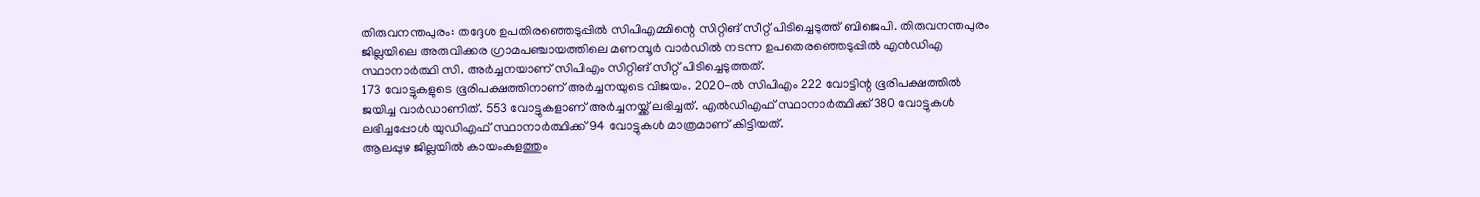തിരുവനന്തപുരം: തദ്ദേശ ഉപതിരഞ്ഞെടുപ്പിൽ സിപിഎമ്മിന്റെ സിറ്റിങ് സീറ്റ് പിടിച്ചെടുത്ത് ബിജെപി. തിരുവനന്തപുരം ജില്ലയിലെ അരുവിക്കര ഗ്രാമപഞ്ചായത്തിലെ മണമ്പൂർ വാർഡിൽ നടന്ന ഉപതെരഞ്ഞെടുപ്പിൽ എൻഡിഎ സ്ഥാനാർത്ഥി സി. അർച്ചനയാണ് സിപിഎം സിറ്റിങ് സീറ്റ് പിടിച്ചെടുത്തത്.
173 വോട്ടുകളുടെ ഭൂരിപക്ഷത്തിനാണ് അർച്ചനയുടെ വിജയം. 2020-ൽ സിപിഎം 222 വോട്ടിന്റ ഭൂരിപക്ഷത്തിൽ ജയിച്ച വാർഡാണിത്. 553 വോട്ടുകളാണ് അർച്ചനയ്ക്ക് ലഭിച്ചത്. എൽഡിഎഫ് സ്ഥാനാർത്ഥിക്ക് 380 വോട്ടുകൾ ലഭിച്ചപ്പോൾ യുഡിഎഫ് സ്ഥാനാർത്ഥിക്ക് 94 വോട്ടുകൾ മാത്രമാണ് കിട്ടിയത്.
ആലപ്പുഴ ജില്ലയിൽ കായംകുളത്തും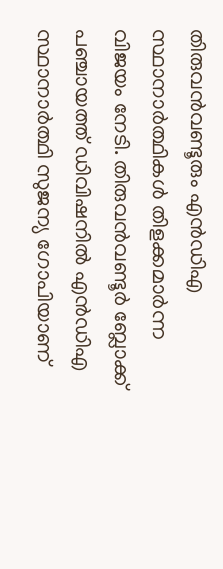തിരുവൻവണ്ടൂരും എൻഡിഎ സ്ഥാനാർത്ഥികൾ തിളക്കമാർന്ന വിജയം നേടി. തിരുവൻവണ്ടൂർ ബ്ലോക്ക് പഞ്ചായത്ത് ഡിവിഷനിൽ എൻഡിഎ സ്ഥാനാർത്ഥി സുജന്യ ഗോപിയാണ്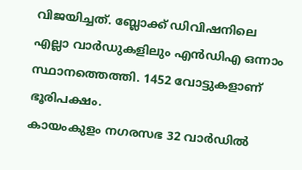വിജയിച്ചത്. ബ്ലോക്ക് ഡിവിഷനിലെ എല്ലാ വാർഡുകളിലും എൻഡിഎ ഒന്നാം സ്ഥാനത്തെത്തി. 1452 വോട്ടുകളാണ് ഭൂരിപക്ഷം.
കായംകുളം നഗരസഭ 32 വാർഡിൽ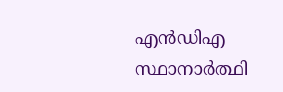എൻഡിഎ സ്ഥാനാർത്ഥി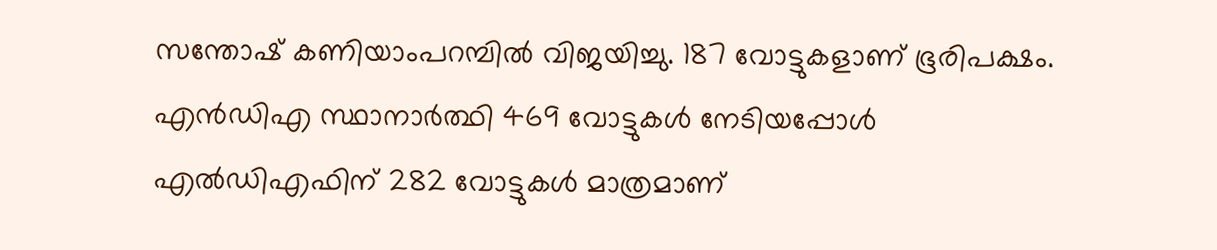സന്തോഷ് കണിയാംപറമ്പിൽ വിജയിച്ചു. 187 വോട്ടുകളാണ് ഭൂരിപക്ഷം. എൻഡിഎ സ്ഥാനാർത്ഥി 469 വോട്ടുകൾ നേടിയപ്പോൾ എൽഡിഎഫിന് 282 വോട്ടുകൾ മാത്രമാണ്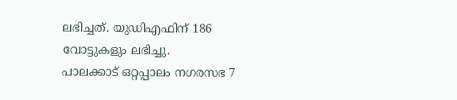ലഭിച്ചത്. യുഡിഎഫിന് 186 വോട്ടുകളും ലഭിച്ചു.
പാലക്കാട് ഒറ്റപ്പാലം നഗരസഭ 7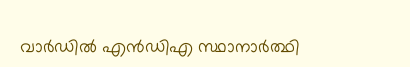വാർഡിൽ എൻഡിഎ സ്ഥാനാർത്ഥി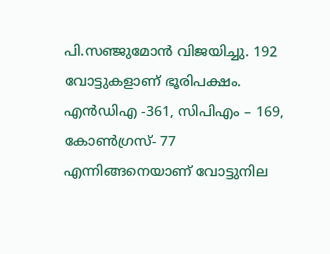പി.സഞ്ജുമോൻ വിജയിച്ചു. 192 വോട്ടുകളാണ് ഭൂരിപക്ഷം. എൻഡിഎ -361, സിപിഎം – 169, കോൺഗ്രസ്- 77 എന്നിങ്ങനെയാണ് വോട്ടുനില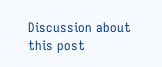Discussion about this post